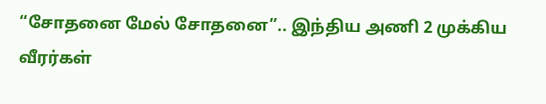“சோதனை மேல் சோதனை”.. இந்திய அணி 2 முக்கிய வீரர்கள்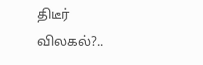திடீர் விலகல்?..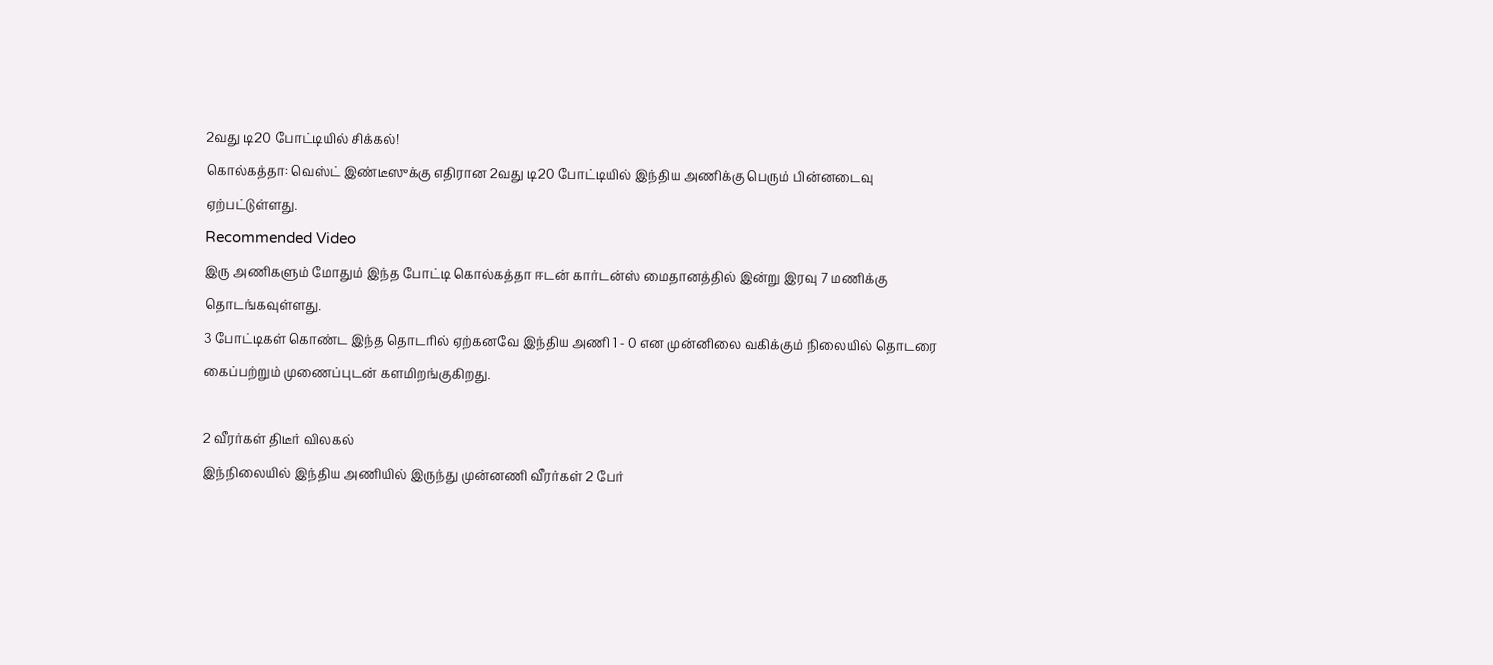2வது டி20 போட்டியில் சிக்கல்!
கொல்கத்தா: வெஸ்ட் இண்டீஸுக்கு எதிரான 2வது டி20 போட்டியில் இந்திய அணிக்கு பெரும் பின்னடைவு ஏற்பட்டுள்ளது.
Recommended Video
இரு அணிகளும் மோதும் இந்த போட்டி கொல்கத்தா ஈடன் கார்டன்ஸ் மைதானத்தில் இன்று இரவு 7 மணிக்கு தொடங்கவுள்ளது.
3 போட்டிகள் கொண்ட இந்த தொடரில் ஏற்கனவே இந்திய அணி 1 - 0 என முன்னிலை வகிக்கும் நிலையில் தொடரை கைப்பற்றும் முணைப்புடன் களமிறங்குகிறது.

2 வீரர்கள் திடீர் விலகல்
இந்நிலையில் இந்திய அணியில் இருந்து முன்னணி வீரர்கள் 2 பேர்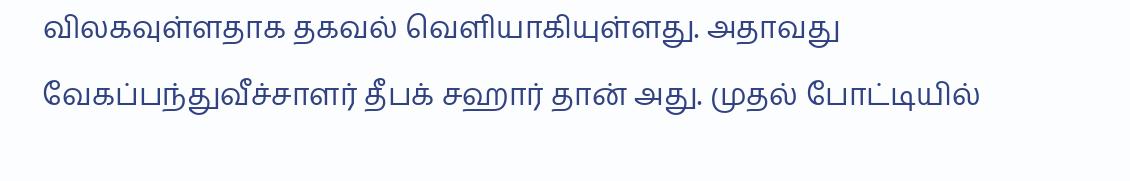விலகவுள்ளதாக தகவல் வெளியாகியுள்ளது. அதாவது வேகப்பந்துவீச்சாளர் தீபக் சஹார் தான் அது. முதல் போட்டியில்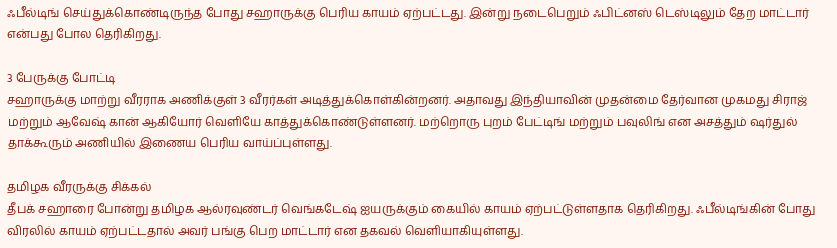ஃபீல்டிங் செய்துக்கொண்டிருந்த போது சஹாருக்கு பெரிய காயம் ஏற்பட்டது. இன்று நடைபெறும் ஃபிட்னஸ் டெஸ்டிலும் தேற மாட்டார் என்பது போல தெரிகிறது.

3 பேருக்கு போட்டி
சஹாருக்கு மாற்று வீரராக அணிக்குள் 3 வீரர்கள் அடித்துக்கொள்கின்றனர். அதாவது இந்தியாவின் முதன்மை தேர்வான முகமது சிராஜ் மற்றும் ஆவேஷ் கான் ஆகியோர் வெளியே காத்துக்கொண்டுள்ளனர். மற்றொரு புறம் பேட்டிங் மற்றும் பவுலிங் என அசத்தும் ஷர்துல் தாக்கூரும் அணியில் இணைய பெரிய வாய்ப்புள்ளது.

தமிழக வீரருக்கு சிக்கல்
தீபக் சஹாரை போன்று தமிழக ஆல்ரவுண்டர் வெங்கடேஷ் ஐயருக்கும் கையில் காயம் ஏற்பட்டுள்ளதாக தெரிகிறது. ஃபீல்டிங்கின் போது விரலில் காயம் ஏற்பட்டதால் அவர் பங்கு பெற மாட்டார் என தகவல் வெளியாகியுள்ளது.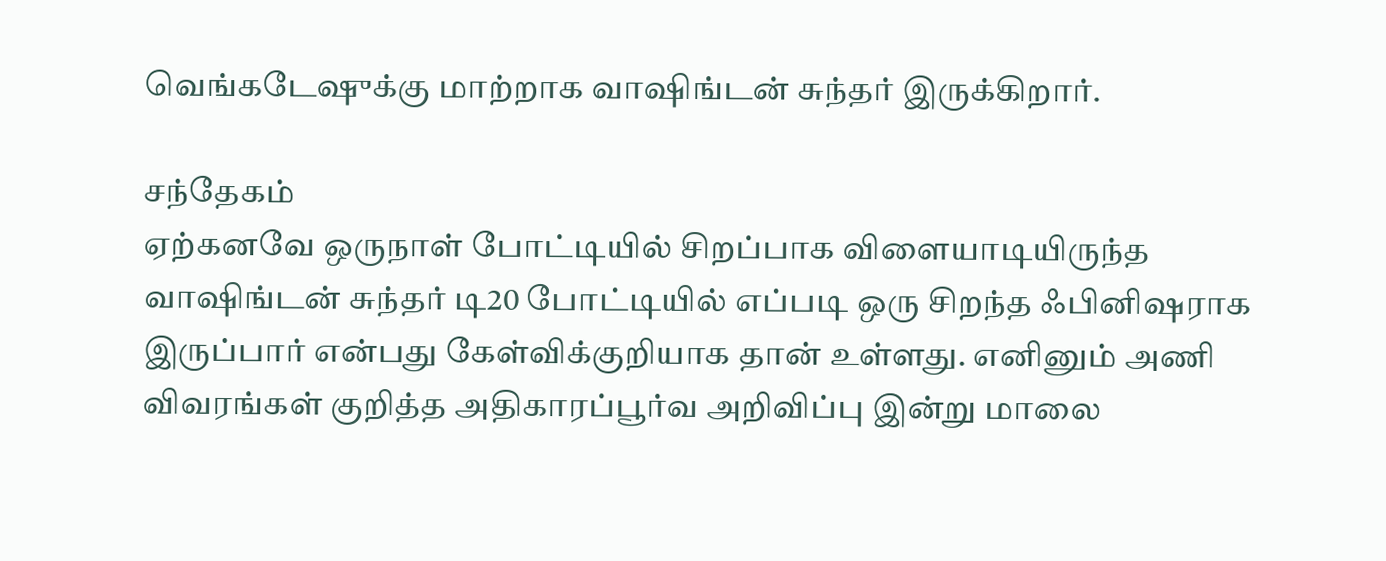வெங்கடேஷுக்கு மாற்றாக வாஷிங்டன் சுந்தர் இருக்கிறார்.

சந்தேகம்
ஏற்கனவே ஒருநாள் போட்டியில் சிறப்பாக விளையாடியிருந்த வாஷிங்டன் சுந்தர் டி20 போட்டியில் எப்படி ஒரு சிறந்த ஃபினிஷராக இருப்பார் என்பது கேள்விக்குறியாக தான் உள்ளது. எனினும் அணி விவரங்கள் குறித்த அதிகாரப்பூர்வ அறிவிப்பு இன்று மாலை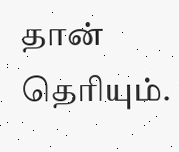தான் தெரியும்.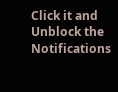Click it and Unblock the Notifications